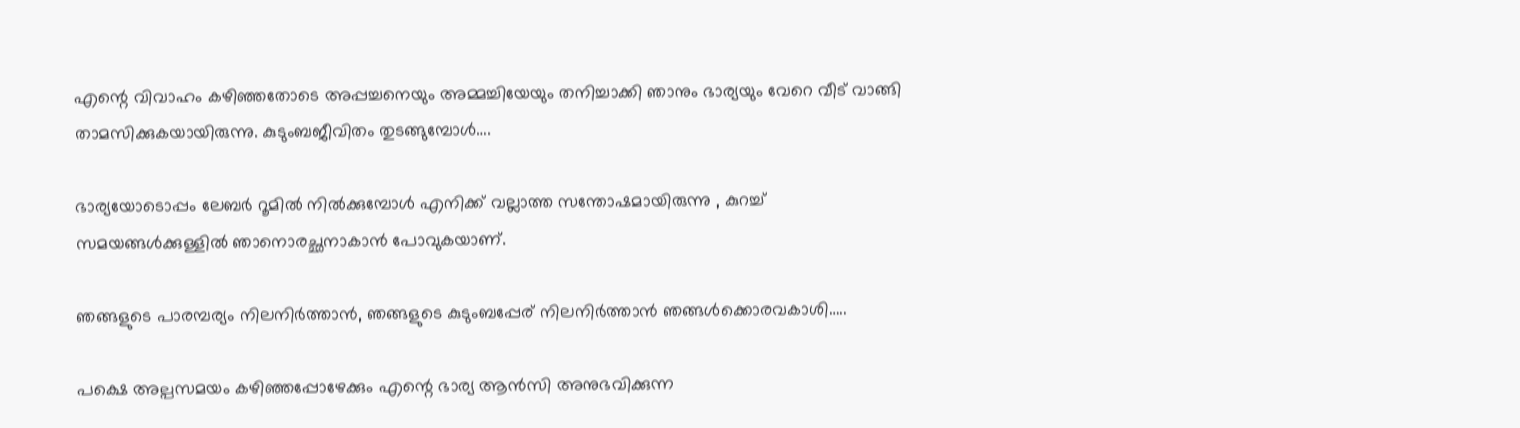എന്റെ വിവാഹം കഴിഞ്ഞതോടെ അപ്പച്ചനെയും അമ്മച്ചിയേയും തനിച്ചാക്കി ഞാനും ഭാര്യയും വേറെ വീട് വാങ്ങി താമസിക്കുകയായിരുന്നു. കുടുംബജീവിതം തുടങ്ങുമ്പോൾ….

ഭാര്യയോടൊപ്പം ലേബർ റൂമിൽ നിൽക്കുമ്പോൾ എനിക്ക് വല്ലാത്ത സന്തോഷമായിരുന്നു , കുറച്ച് സമയങ്ങൾക്കുള്ളിൽ ഞാനൊരച്ഛനാകാൻ പോവുകയാണ്.

ഞങ്ങളുടെ പാരമ്പര്യം നിലനിർത്താൻ, ഞങ്ങളുടെ കുടുംബപ്പേര് നിലനിർത്താൻ ഞങ്ങൾക്കൊരവകാശി…..

പക്ഷെ അല്പസമയം കഴിഞ്ഞപ്പോഴേക്കും എന്റെ ഭാര്യ ആൻസി അനുഭവിക്കുന്ന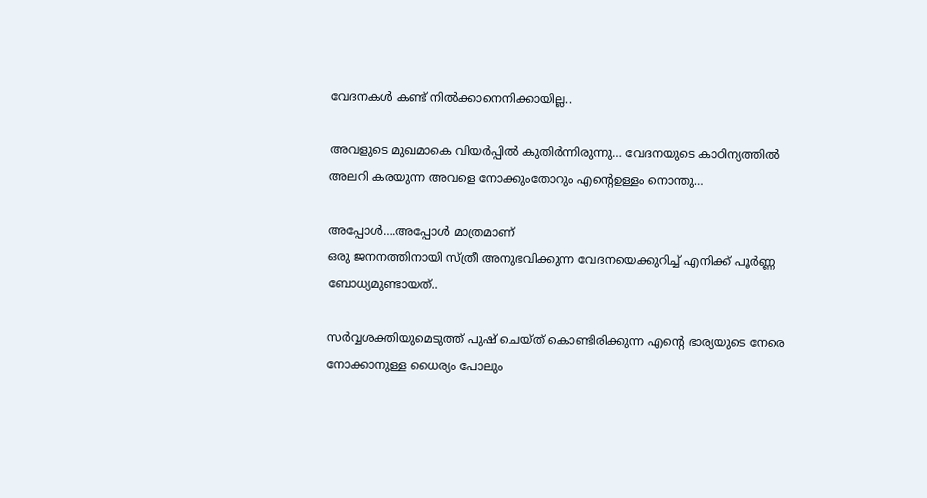വേദനകൾ കണ്ട് നിൽക്കാനെനിക്കായില്ല..

അവളുടെ മുഖമാകെ വിയർപ്പിൽ കുതിർന്നിരുന്നു… വേദനയുടെ കാഠിന്യത്തിൽ അലറി കരയുന്ന അവളെ നോക്കുംതോറും എന്റെഉള്ളം നൊന്തു…

അപ്പോൾ….അപ്പോൾ മാത്രമാണ്
ഒരു ജനനത്തിനായി സ്ത്രീ അനുഭവിക്കുന്ന വേദനയെക്കുറിച്ച് എനിക്ക് പൂർണ്ണ ബോധ്യമുണ്ടായത്..

സർവ്വശക്തിയുമെടുത്ത് പുഷ് ചെയ്ത് കൊണ്ടിരിക്കുന്ന എന്റെ ഭാര്യയുടെ നേരെ നോക്കാനുള്ള ധൈര്യം പോലും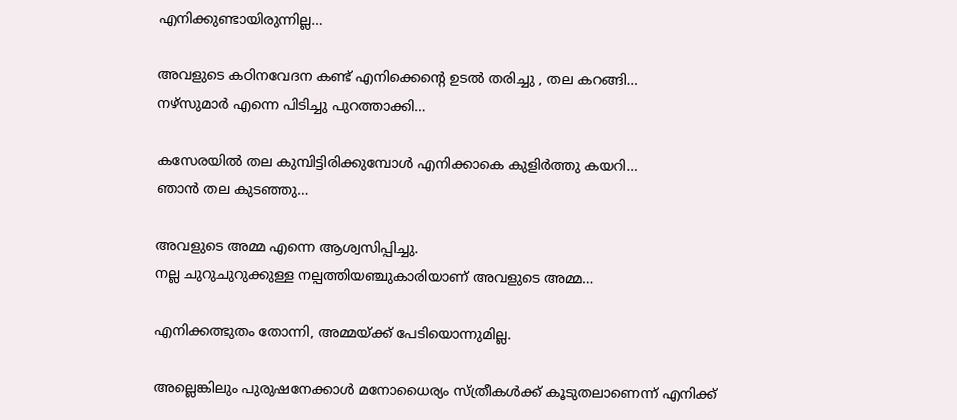എനിക്കുണ്ടായിരുന്നില്ല…

അവളുടെ കഠിനവേദന കണ്ട് എനിക്കെന്റെ ഉടൽ തരിച്ചു , തല കറങ്ങി…
നഴ്സുമാർ എന്നെ പിടിച്ചു പുറത്താക്കി…

കസേരയിൽ തല കുമ്പിട്ടിരിക്കുമ്പോൾ എനിക്കാകെ കുളിർത്തു കയറി…
ഞാൻ തല കുടഞ്ഞു…

അവളുടെ അമ്മ എന്നെ ആശ്വസിപ്പിച്ചു.
നല്ല ചുറുചുറുക്കുള്ള നല്പത്തിയഞ്ചുകാരിയാണ് അവളുടെ അമ്മ…

എനിക്കത്ഭുതം തോന്നി, അമ്മയ്ക്ക് പേടിയൊന്നുമില്ല.

അല്ലെങ്കിലും പുരുഷനേക്കാൾ മനോധൈര്യം സ്ത്രീകൾക്ക് കൂടുതലാണെന്ന് എനിക്ക്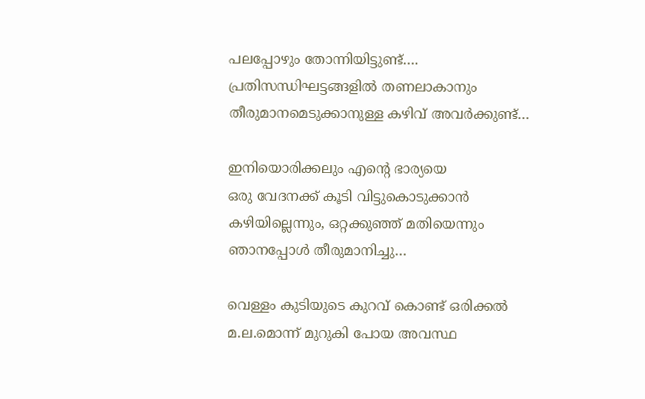പലപ്പോഴും തോന്നിയിട്ടുണ്ട്…. പ്രതിസന്ധിഘട്ടങ്ങളിൽ തണലാകാനും തീരുമാനമെടുക്കാനുള്ള കഴിവ് അവർക്കുണ്ട്…

ഇനിയൊരിക്കലും എന്റെ ഭാര്യയെ
ഒരു വേദനക്ക് കൂടി വിട്ടുകൊടുക്കാൻ കഴിയില്ലെന്നും, ഒറ്റക്കുഞ്ഞ് മതിയെന്നും ഞാനപ്പോൾ തീരുമാനിച്ചു…

വെള്ളം കുടിയുടെ കുറവ് കൊണ്ട് ഒരിക്കൽ
മ.ല.മൊന്ന് മുറുകി പോയ അവസ്ഥ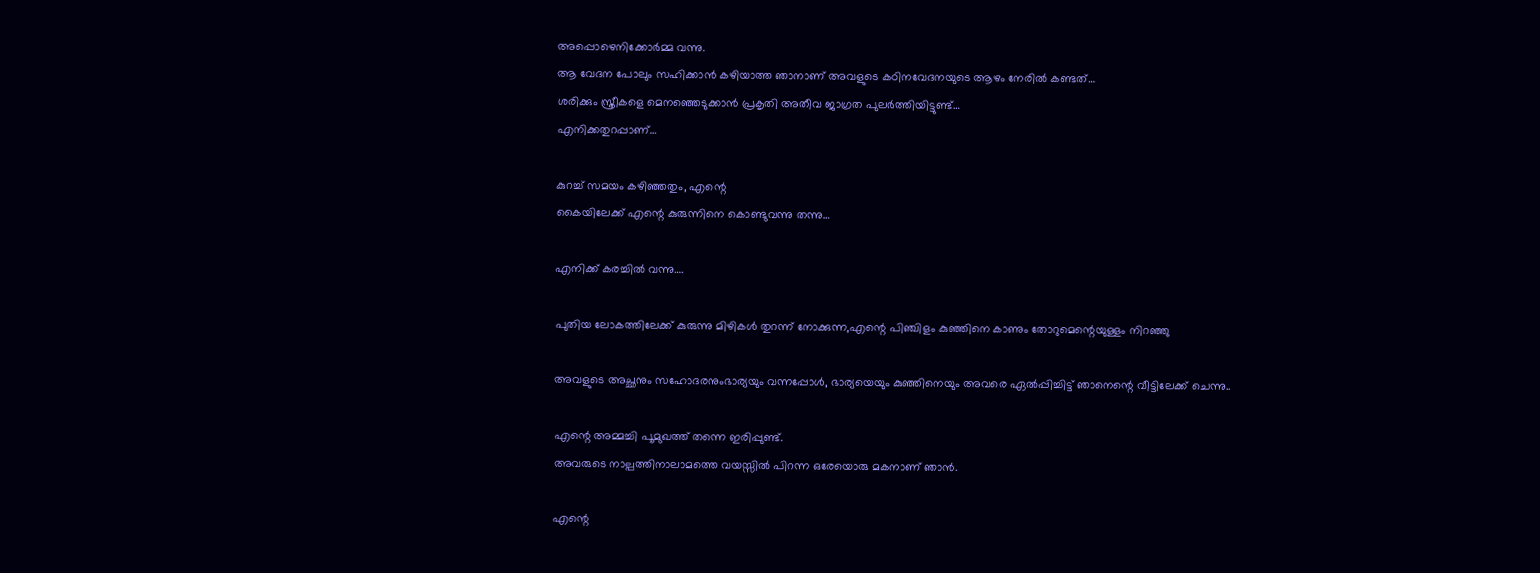അപ്പൊഴെനിക്കോർമ്മ വന്നു.
ആ വേദന പോലും സഹിക്കാൻ കഴിയാത്ത ഞാനാണ് അവളുടെ കഠിനവേദനയുടെ ആഴം നേരിൽ കണ്ടത്…
ശരിക്കും സ്ത്രീകളെ മെനഞ്ഞെടുക്കാൻ പ്രകൃതി അതീവ ജാഗ്രത പുലർത്തിയിട്ടുണ്ട്…
എനിക്കതുറപ്പാണ്…

കുറച്ച് സമയം കഴിഞ്ഞതും, എന്റെ
കൈയിലേക്ക് എന്റെ കുരുന്നിനെ കൊണ്ടുവന്നു തന്നു…

എനിക്ക് കരച്ചിൽ വന്നു….

പുതിയ ലോകത്തിലേക്ക് കുരുന്നു മിഴികൾ തുറന്ന് നോക്കുന്ന,എന്റെ പിഞ്ചിളം കുഞ്ഞിനെ കാണും തോറുമെന്റെയുള്ളം നിറഞ്ഞു

അവളുടെ അച്ഛനും സഹോദരനുംഭാര്യയും വന്നപ്പോൾ, ഭാര്യയെയും കുഞ്ഞിനെയും അവരെ ഏൽപ്പിച്ചിട്ട്‌ ഞാനെന്റെ വീട്ടിലേക്ക് ചെന്നു..

എന്റെ അമ്മച്ചി പൂമുഖത്ത് തന്നെ ഇരിപ്പുണ്ട്.
അവരുടെ നാല്പത്തിനാലാമത്തെ വയസ്സിൽ പിറന്ന ഒരേയൊരു മകനാണ് ഞാൻ.

എന്റെ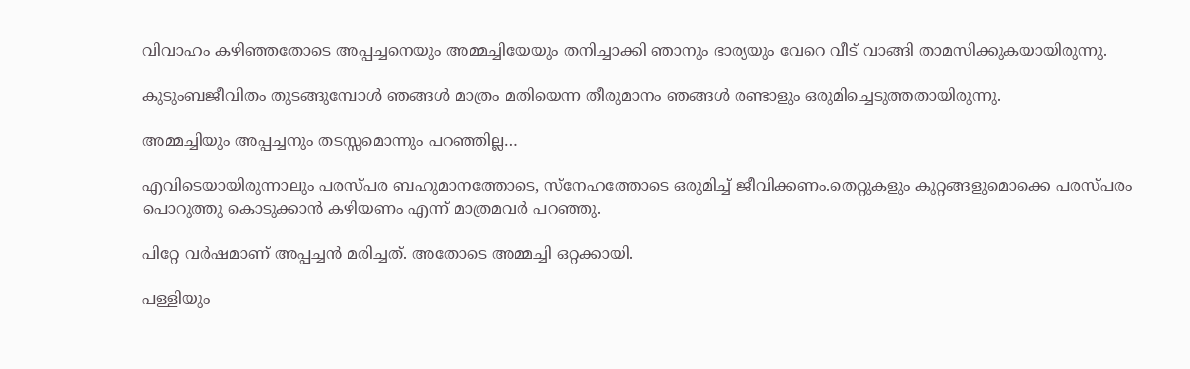വിവാഹം കഴിഞ്ഞതോടെ അപ്പച്ചനെയും അമ്മച്ചിയേയും തനിച്ചാക്കി ഞാനും ഭാര്യയും വേറെ വീട് വാങ്ങി താമസിക്കുകയായിരുന്നു.

കുടുംബജീവിതം തുടങ്ങുമ്പോൾ ഞങ്ങൾ മാത്രം മതിയെന്ന തീരുമാനം ഞങ്ങൾ രണ്ടാളും ഒരുമിച്ചെടുത്തതായിരുന്നു.

അമ്മച്ചിയും അപ്പച്ചനും തടസ്സമൊന്നും പറഞ്ഞില്ല…

എവിടെയായിരുന്നാലും പരസ്പര ബഹുമാനത്തോടെ, സ്നേഹത്തോടെ ഒരുമിച്ച് ജീവിക്കണം.തെറ്റുകളും കുറ്റങ്ങളുമൊക്കെ പരസ്പരം പൊറുത്തു കൊടുക്കാൻ കഴിയണം എന്ന് മാത്രമവർ പറഞ്ഞു.

പിറ്റേ വർഷമാണ് അപ്പച്ചൻ മരിച്ചത്. അതോടെ അമ്മച്ചി ഒറ്റക്കായി.

പള്ളിയും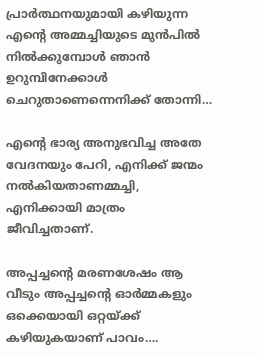പ്രാർത്ഥനയുമായി കഴിയുന്ന എന്റെ അമ്മച്ചിയുടെ മുൻപിൽ നിൽക്കുമ്പോൾ ഞാൻ ഉറുമ്പിനേക്കാൾ ചെറുതാണെന്നെനിക്ക് തോന്നി…

എന്റെ ഭാര്യ അനുഭവിച്ച അതേ വേദനയും പേറി, എനിക്ക് ജന്മം നൽകിയതാണമ്മച്ചി,
എനിക്കായി മാത്രം ജീവിച്ചതാണ്.

അപ്പച്ചന്റെ മരണശേഷം ആ വീടും അപ്പച്ചന്റെ ഓർമ്മകളും ഒക്കെയായി ഒറ്റയ്ക്ക് കഴിയുകയാണ് പാവം….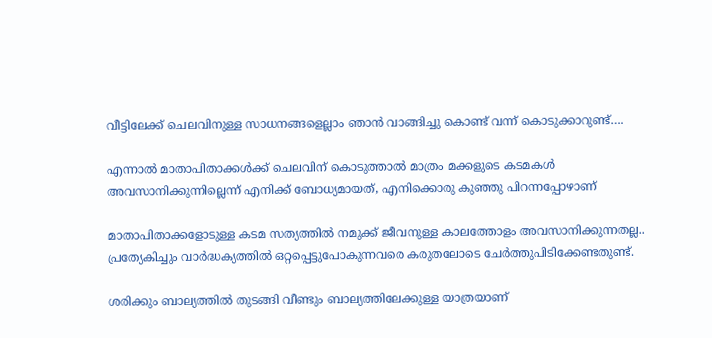വീട്ടിലേക്ക് ചെലവിനുള്ള സാധനങ്ങളെല്ലാം ഞാൻ വാങ്ങിച്ചു കൊണ്ട് വന്ന് കൊടുക്കാറുണ്ട്….

എന്നാൽ മാതാപിതാക്കൾക്ക് ചെലവിന് കൊടുത്താൽ മാത്രം മക്കളുടെ കടമകൾ അവസാനിക്കുന്നില്ലെന്ന് എനിക്ക് ബോധ്യമായത്, എനിക്കൊരു കുഞ്ഞു പിറന്നപ്പോഴാണ്

മാതാപിതാക്കളോടുള്ള കടമ സത്യത്തിൽ നമുക്ക് ജീവനുള്ള കാലത്തോളം അവസാനിക്കുന്നതല്ല..
പ്രത്യേകിച്ചും വാർദ്ധക്യത്തിൽ ഒറ്റപ്പെട്ടുപോകുന്നവരെ കരുതലോടെ ചേർത്തുപിടിക്കേണ്ടതുണ്ട്.

ശരിക്കും ബാല്യത്തിൽ തുടങ്ങി വീണ്ടും ബാല്യത്തിലേക്കുള്ള യാത്രയാണ്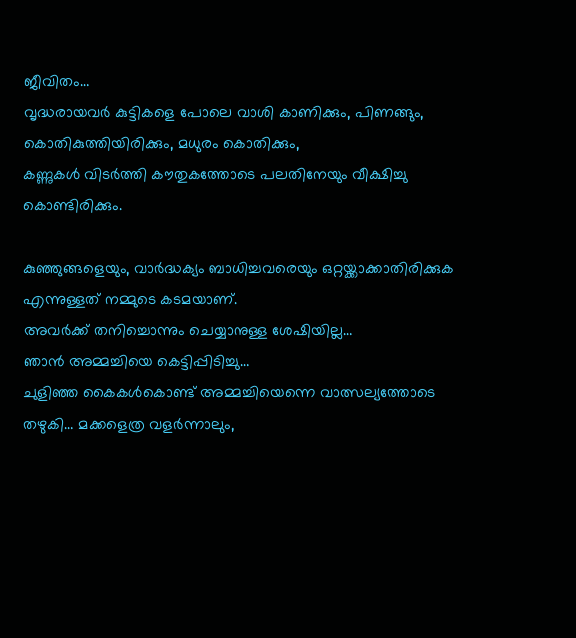ജീവിതം…
വൃദ്ധരായവർ കുട്ടികളെ പോലെ വാശി കാണിക്കും, പിണങ്ങും, കൊതികുത്തിയിരിക്കും, മധുരം കൊതിക്കും,
കണ്ണുകൾ വിടർത്തി കൗതുകത്തോടെ പലതിനേയും വീക്ഷിച്ചു കൊണ്ടിരിക്കും.

കുഞ്ഞുങ്ങളെയും, വാർദ്ധക്യം ബാധിച്ചവരെയും ഒറ്റയ്ക്കാക്കാതിരിക്കുക എന്നുള്ളത് നമ്മുടെ കടമയാണ്.
അവർക്ക് തനിച്ചൊന്നും ചെയ്യാനുള്ള ശേഷിയില്ല…
ഞാൻ അമ്മച്ചിയെ കെട്ടിപ്പിടിച്ചു…
ചുളിഞ്ഞ കൈകൾകൊണ്ട് അമ്മച്ചിയെന്നെ വാത്സല്യത്തോടെ തഴുകി… മക്കളെത്ര വളർന്നാലും,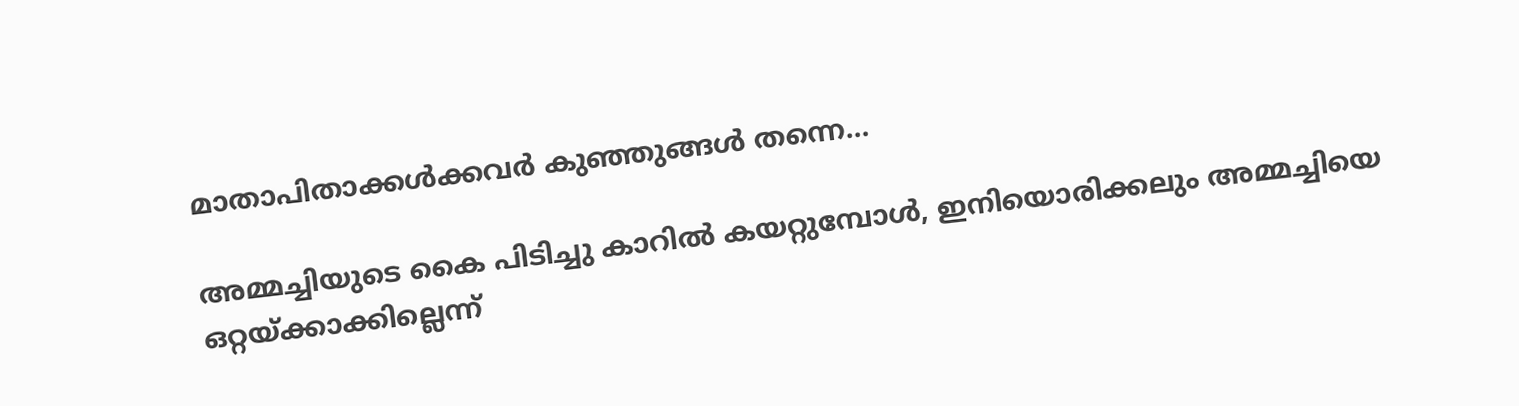മാതാപിതാക്കൾക്കവർ കുഞ്ഞുങ്ങൾ തന്നെ…

അമ്മച്ചിയുടെ കൈ പിടിച്ചു കാറിൽ കയറ്റുമ്പോൾ, ഇനിയൊരിക്കലും അമ്മച്ചിയെ ഒറ്റയ്ക്കാക്കില്ലെന്ന്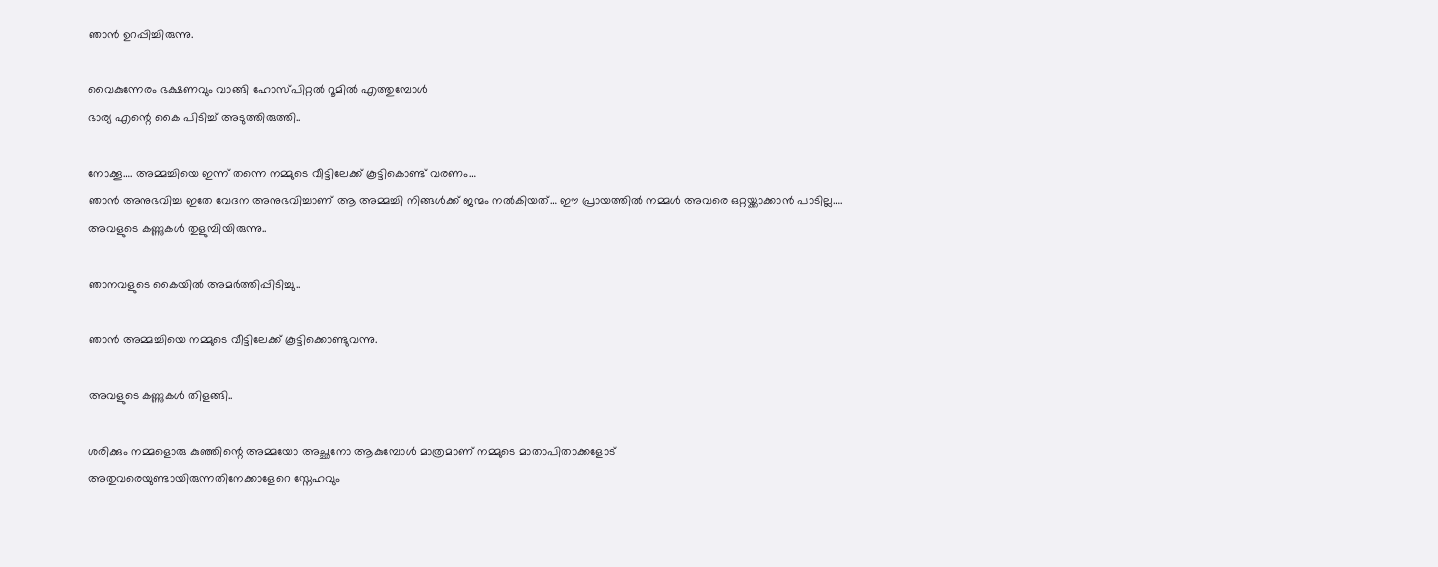ഞാൻ ഉറപ്പിച്ചിരുന്നു.

വൈകുന്നേരം ഭക്ഷണവും വാങ്ങി ഹോസ്പിറ്റൽ റൂമിൽ എത്തുമ്പോൾ
ഭാര്യ എന്റെ കൈ പിടിച്ച് അടുത്തിരുത്തി..

നോക്കൂ…. അമ്മച്ചിയെ ഇന്ന് തന്നെ നമ്മുടെ വീട്ടിലേക്ക് കൂട്ടികൊണ്ട് വരണം…
ഞാൻ അനുഭവിച്ച ഇതേ വേദന അനുഭവിച്ചാണ് ആ അമ്മച്ചി നിങ്ങൾക്ക് ജന്മം നൽകിയത്… ഈ പ്രായത്തിൽ നമ്മൾ അവരെ ഒറ്റയ്ക്കാക്കാൻ പാടില്ല….
അവളുടെ കണ്ണുകൾ തുളുമ്പിയിരുന്നു..

ഞാനവളുടെ കൈയിൽ അമർത്തിപ്പിടിച്ചു..

ഞാൻ അമ്മച്ചിയെ നമ്മുടെ വീട്ടിലേക്ക് കൂട്ടിക്കൊണ്ടുവന്നു.

അവളുടെ കണ്ണുകൾ തിളങ്ങി..

ശരിക്കും നമ്മളൊരു കുഞ്ഞിന്റെ അമ്മയോ അച്ഛനോ ആകുമ്പോൾ മാത്രമാണ് നമ്മുടെ മാതാപിതാക്കളോട്
അതുവരെയുണ്ടായിരുന്നതിനേക്കാളേറെ സ്നേഹവും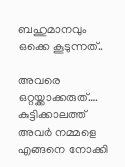ബഹുമാനവും ഒക്കെ കൂടുന്നത്..

അവരെ ഒറ്റയ്ക്കാക്കരുത്….
കുട്ടിക്കാലത്ത് അവർ നമ്മളെ എങ്ങനെ നോക്കി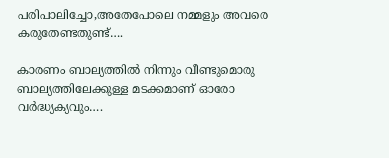പരിപാലിച്ചോ,അതേപോലെ നമ്മളും അവരെ കരുതേണ്ടതുണ്ട്….

കാരണം ബാല്യത്തിൽ നിന്നും വീണ്ടുമൊരു ബാല്യത്തിലേക്കുള്ള മടക്കമാണ് ഓരോ വർദ്ധ്യക്യവും….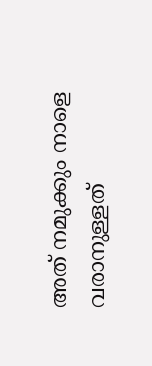അത് നമുക്കും നാളെ വരാനുള്ളത്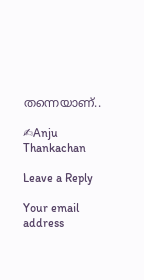തന്നെയാണ്..

✍Anju Thankachan

Leave a Reply

Your email address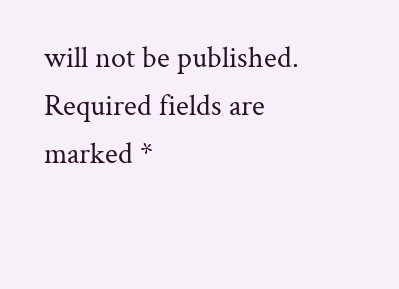will not be published. Required fields are marked *